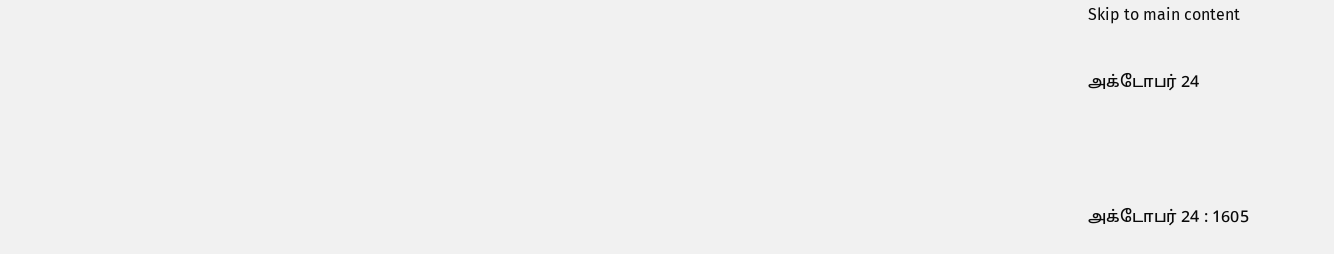Skip to main content

அக்டோபர் 24



அக்டோபர் 24 : 1605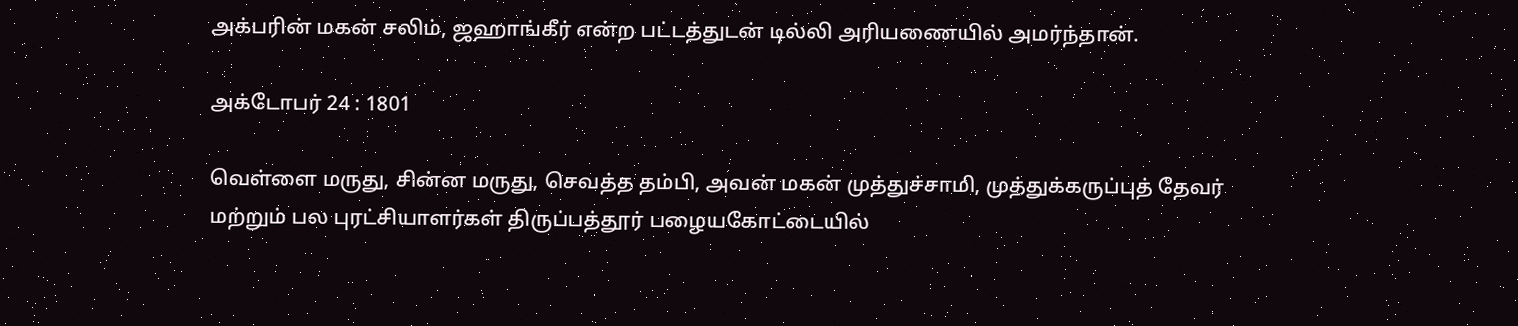அக்பரின் மகன் சலிம், ஜஹாங்கீர் என்ற பட்டத்துடன் டில்லி அரியணையில் அமர்ந்தான்.

அக்டோபர் 24 : 1801

வெள்ளை மருது, சின்ன மருது, செவத்த தம்பி, அவன் மகன் முத்துச்சாமி, முத்துக்கருப்புத் தேவர் மற்றும் பல புரட்சியாளர்கள் திருப்பத்தூர் பழையகோட்டையில்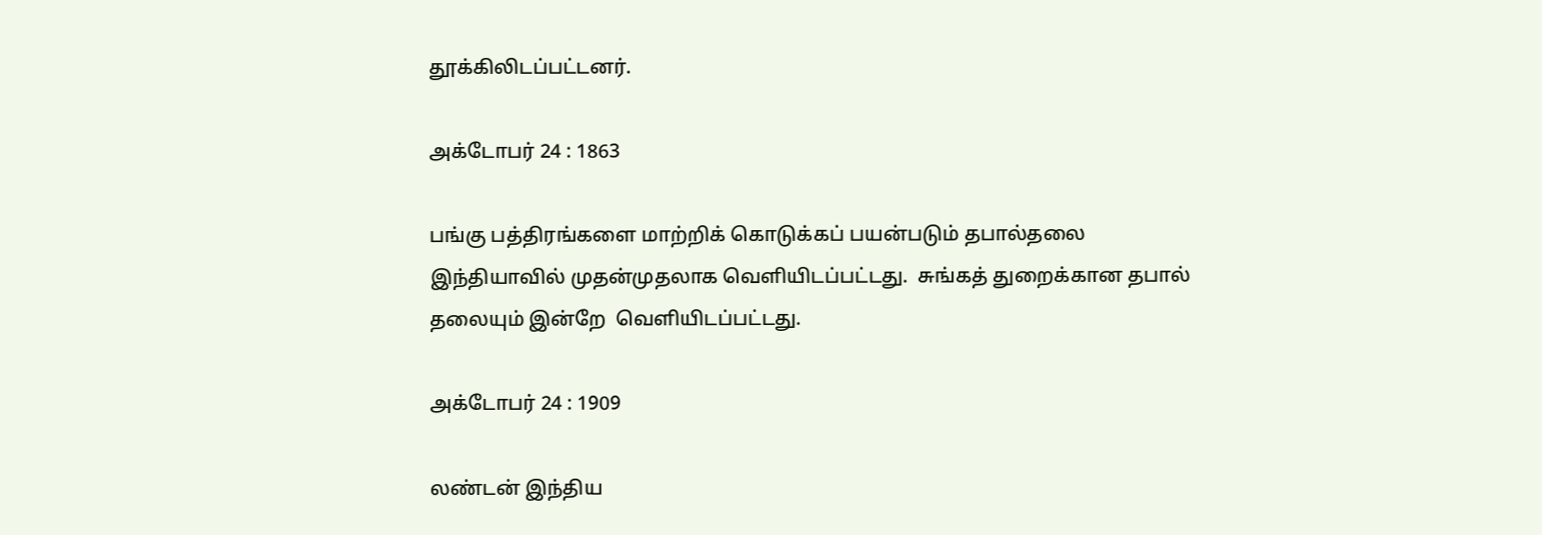தூக்கிலிடப்பட்டனர்.

அக்டோபர் 24 : 1863

பங்கு பத்திரங்களை மாற்றிக் கொடுக்கப் பயன்படும் தபால்தலை இந்தியாவில் முதன்முதலாக வெளியிடப்பட்டது.  சுங்கத் துறைக்கான தபால் தலையும் இன்றே  வெளியிடப்பட்டது.

அக்டோபர் 24 : 1909

லண்டன் இந்திய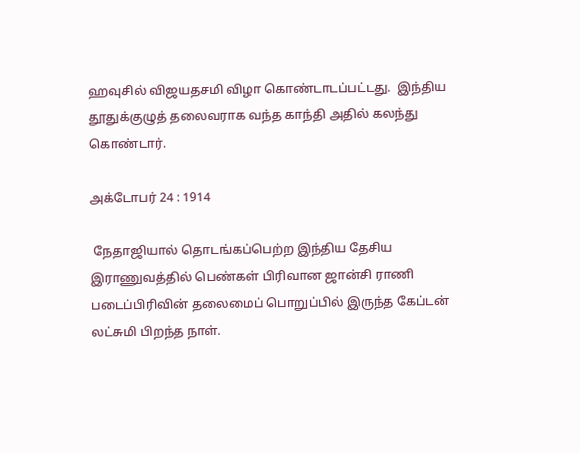ஹவுசில் விஜயதசமி விழா கொண்டாடப்பட்டது.  இந்திய தூதுக்குழுத் தலைவராக வந்த காந்தி அதில் கலந்து கொண்டார்.

அக்டோபர் 24 : 1914

 நேதாஜியால் தொடங்கப்பெற்ற இந்திய தேசிய இராணுவத்தில் பெண்கள் பிரிவான ஜான்சி ராணி படைப்பிரிவின் தலைமைப் பொறுப்பில் இருந்த கேப்டன் லட்சுமி பிறந்த நாள்.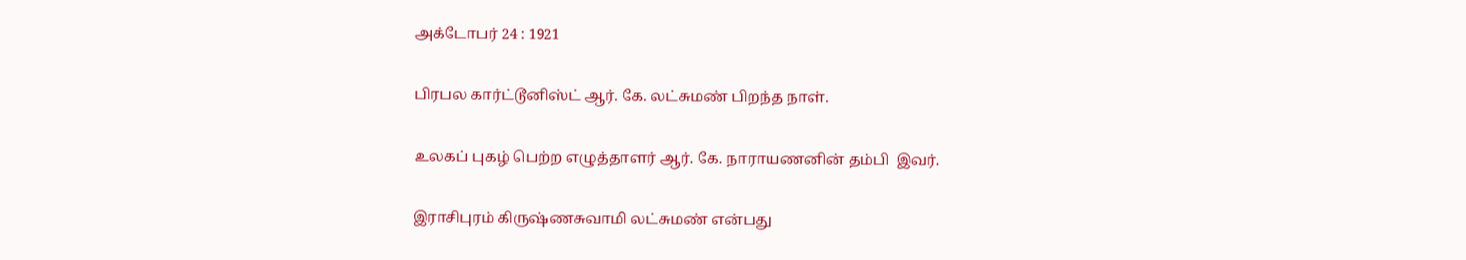அக்டோபர் 24 : 1921

பிரபல கார்ட்டூனிஸ்ட் ஆர். கே. லட்சுமண் பிறந்த நாள்.

உலகப் புகழ் பெற்ற எழுத்தாளர் ஆர். கே. நாராயணனின் தம்பி  இவர்.

இராசிபுரம் கிருஷ்ணசுவாமி லட்சுமண் என்பது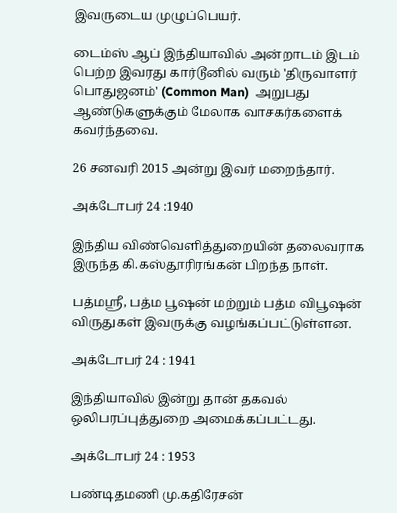இவருடைய முழுப்பெயர்.

டைம்ஸ் ஆப் இந்தியாவில் அன்றாடம் இடம் பெற்ற இவரது கார்டூனில் வரும் 'திருவாளர் பொதுஜனம்' (Common Man)  அறுபது ஆண்டுகளுக்கும் மேலாக வாசகர்களைக் கவர்ந்தவை.

26 சனவரி 2015 அன்று இவர் மறைந்தார்.

அக்டோபர் 24 :1940

இந்திய விண்வெளித்துறையின் தலைவராக இருந்த கி.கஸ்தூரிரங்கன் பிறந்த நாள்.

பத்மஸ்ரீ, பத்ம பூஷன் மற்றும் பத்ம விபூஷன் விருதுகள் இவருக்கு வழங்கப்பட்டுள்ளன.

அக்டோபர் 24 : 1941

இந்தியாவில் இன்று தான் தகவல் ஒலிபரப்புத்துறை அமைக்கப்பட்டது.

அக்டோபர் 24 : 1953

பண்டிதமணி மு.கதிரேசன்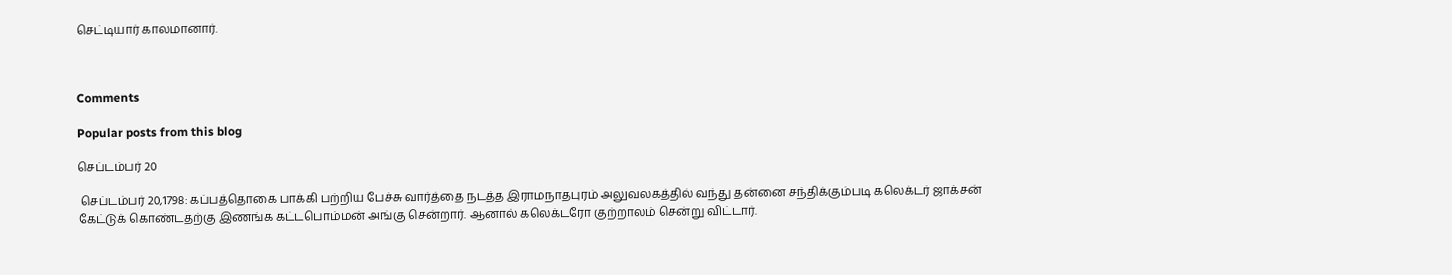செட்டியார் காலமானார்.



Comments

Popular posts from this blog

செப்டம்பர் 20

 செப்டம்பர் 20,1798: கப்பத்தொகை பாக்கி பற்றிய பேச்சு வார்த்தை நடத்த இராமநாதபுரம் அலுவலகத்தில் வந்து தன்னை சந்திக்கும்படி கலெக்டர் ஜாக்சன் கேட்டுக் கொண்டதற்கு இணங்க கட்டபொம்மன் அங்கு சென்றார். ஆனால் கலெக்டரோ குற்றாலம் சென்று விட்டார்.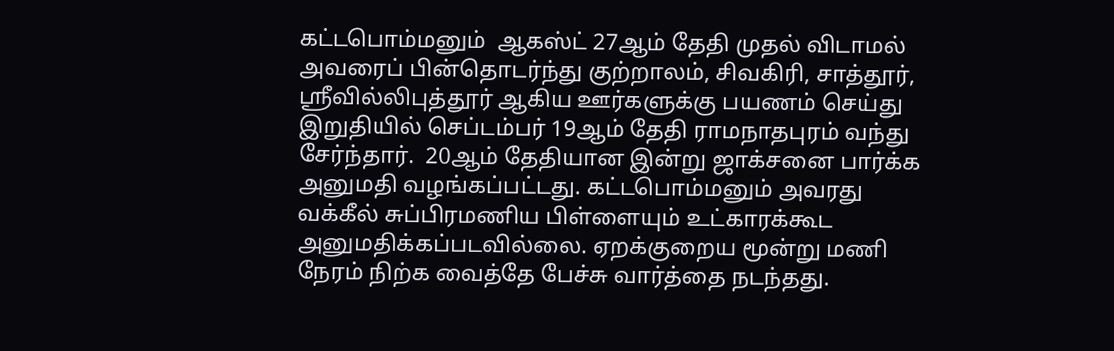கட்டபொம்மனும்  ஆகஸ்ட் 27ஆம் தேதி முதல் விடாமல் அவரைப் பின்தொடர்ந்து குற்றாலம், சிவகிரி, சாத்தூர், ஸ்ரீவில்லிபுத்தூர் ஆகிய ஊர்களுக்கு பயணம் செய்து இறுதியில் செப்டம்பர் 19ஆம் தேதி ராமநாதபுரம் வந்து சேர்ந்தார்.  20ஆம் தேதியான இன்று ஜாக்சனை பார்க்க அனுமதி வழங்கப்பட்டது. கட்டபொம்மனும் அவரது வக்கீல் சுப்பிரமணிய பிள்ளையும் உட்காரக்கூட அனுமதிக்கப்படவில்லை. ஏறக்குறைய மூன்று மணி நேரம் நிற்க வைத்தே பேச்சு வார்த்தை நடந்தது.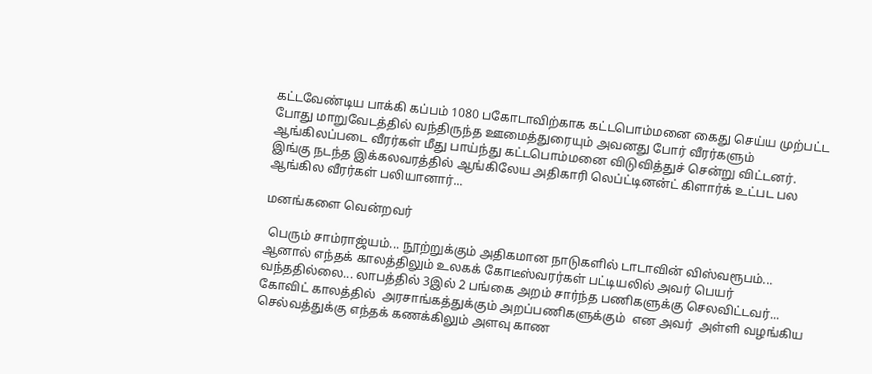கட்டவேண்டிய பாக்கி கப்பம் 1080 பகோடாவிற்காக கட்டபொம்மனை கைது செய்ய முற்பட்ட போது மாறுவேடத்தில் வந்திருந்த ஊமைத்துரையும் அவனது போர் வீரர்களும் ஆங்கிலப்படை வீரர்கள் மீது பாய்ந்து கட்டபொம்மனை விடுவித்துச் சென்று விட்டனர். இங்கு நடந்த இக்கலவரத்தில் ஆங்கிலேய அதிகாரி லெப்ட்டினன்ட் கிளார்க் உட்பட பல ஆங்கில வீரர்கள் பலியானார்...

மனங்களை வென்றவர்

 பெரும் சாம்ராஜ்யம்... நூற்றுக்கும் அதிகமான நாடுகளில் டாடாவின் விஸ்வரூபம்... ஆனால் எந்தக் காலத்திலும் உலகக் கோடீஸ்வரர்கள் பட்டியலில் அவர் பெயர் வந்ததில்லை... லாபத்தில் 3இல் 2 பங்கை அறம் சார்ந்த பணிகளுக்கு செலவிட்டவர்... கோவிட் காலத்தில்  அரசாங்கத்துக்கும் அறப்பணிகளுக்கும்  என அவர்  அள்ளி வழங்கிய செல்வத்துக்கு எந்தக் கணக்கிலும் அளவு காண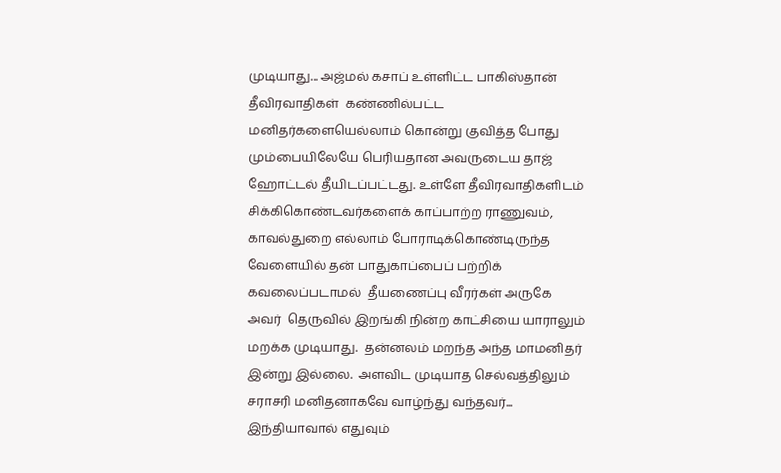முடியாது... அஜ்மல் கசாப் உள்ளிட்ட பாகிஸ்தான் தீவிரவாதிகள்  கண்ணில்பட்ட மனிதர்களையெல்லாம் கொன்று குவித்த போது மும்பையிலேயே பெரியதான அவருடைய தாஜ் ஹோட்டல் தீயிடப்பட்டது. உள்ளே தீவிரவாதிகளிடம்  சிக்கிகொண்டவர்களைக் காப்பாற்ற ராணுவம், காவல்துறை எல்லாம் போராடிக்கொண்டிருந்த வேளையில் தன் பாதுகாப்பைப் பற்றிக் கவலைப்படாமல்  தீயணைப்பு வீரர்கள் அருகே அவர்  தெருவில் இறங்கி நின்ற காட்சியை யாராலும் மறக்க முடியாது.  தன்னலம் மறந்த அந்த மாமனிதர் இன்று இல்லை.  அளவிட முடியாத செல்வத்திலும் சராசரி மனிதனாகவே வாழ்ந்து வந்தவர்... இந்தியாவால் எதுவும்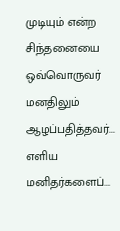முடியும் என்ற சிந்தனையை  ஒவ்வொருவர் மனதிலும் ஆழப்பதித்தவர்... எளிய மனிதர்களைப்...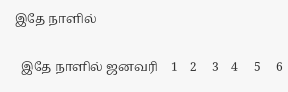இதே நாளில்

  இதே நாளில் ஜனவரி    1    2     3    4     5     6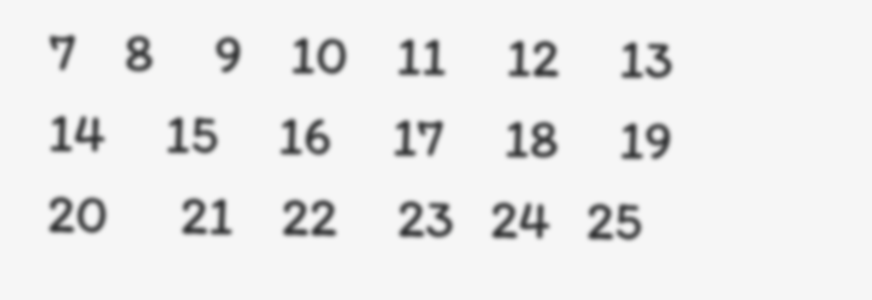7    8     9    10    11     12     13  14     15     16     17     18     19     20      21    22     23   24   25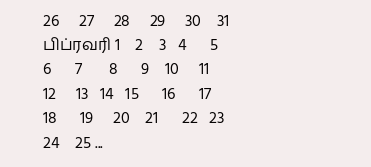26     27     28     29     30    31 பிப்ரவரி 1    2    3   4      5      6      7       8      9    10     11      12     13   14   15      16      17     18      19     20    21      22   23      24    25 ...